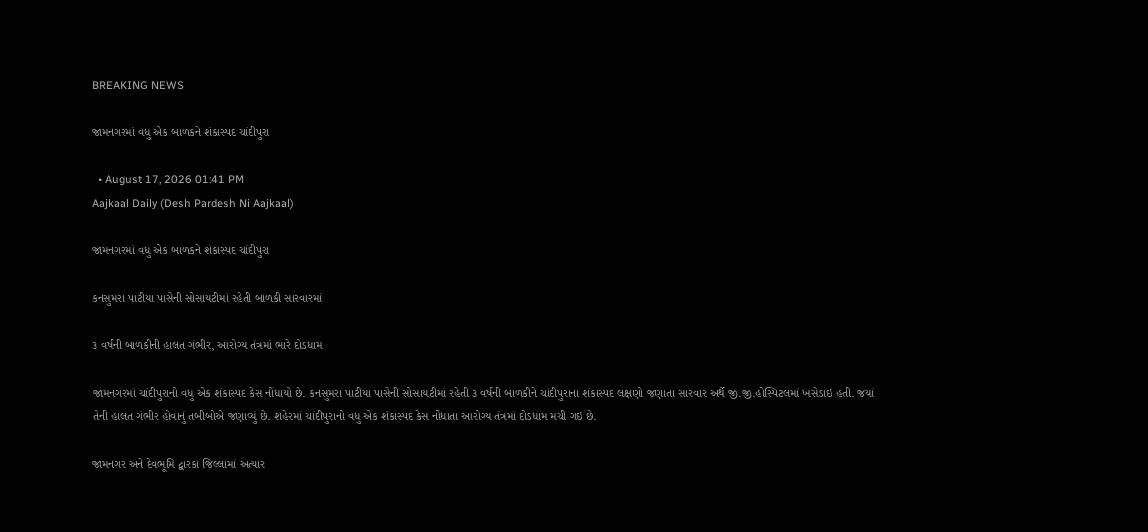BREAKING NEWS

જામનગરમાં વધુ એક બાળકને શંકાસ્પદ ચાંદીપુરા

  • August 17, 2026 01:41 PM
Aajkaal Daily (Desh Pardesh Ni Aajkaal)

જામનગરમાં વધુ એક બાળકને શંકાસ્પદ ચાંદીપુરા

કનસુમરા પાટીયા પાસેની સોસાયટીમાં રહેતી બાળકી સારવારમાં

૩ વર્ષની બાળકીની હાલત ગંભીર, આરોગ્ય તંત્રમાં ભારે દોડધામ

જામનગરમાં ચાંદીપુરાનો વધુ એક શંકાસ્પદ કેસ નોંધાયો છે. કનસુમરા પાટીયા પાસેની સોસાયટીમાં રહેતી ૩ વર્ષની બાળકીને ચાંદીપુરાના શંકાસ્પદ લક્ષણો જણાતા સારવાર અર્થે જી.જી.હોસ્પિટલમાં ખસેડાઇ હતી. જયાં તેની હાલત ગંભીર હોવાનું તબીબોએ જણાવ્યું છે. શહેરમાં ચાંદીપુરાનો વધુ એક શંકાસ્પદ કેસ નોંધાતા આરોગ્ય તંત્રમાં દોડધામ મચી ગઇ છે.

જામનગર અને દેવભૂમિ દ્વારકા જિલ્લામાં અત્યાર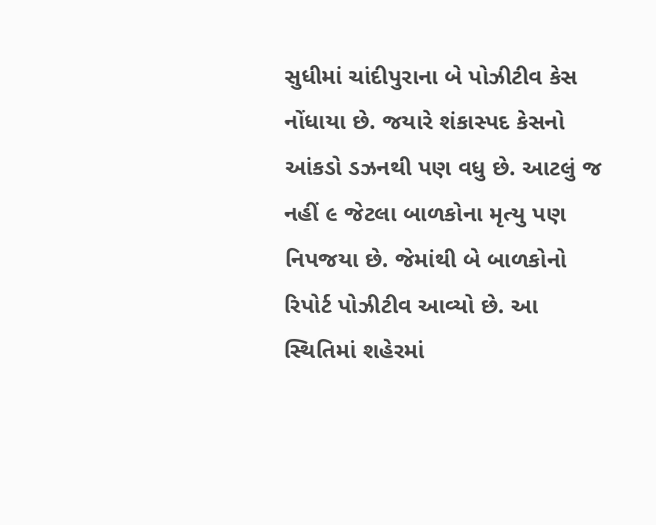સુધીમાં ચાંદીપુરાના બે પોઝીટીવ કેસ નોંધાયા છે. જયારે શંકાસ્પદ કેસનો આંકડો ડઝનથી પણ વધુ છે. આટલું જ નહીં ૯ જેટલા બાળકોના મૃત્યુ પણ નિપજયા છે. જેમાંથી બે બાળકોનો રિપોર્ટ પોઝીટીવ આવ્યો છે. આ સ્થિતિમાં શહેરમાં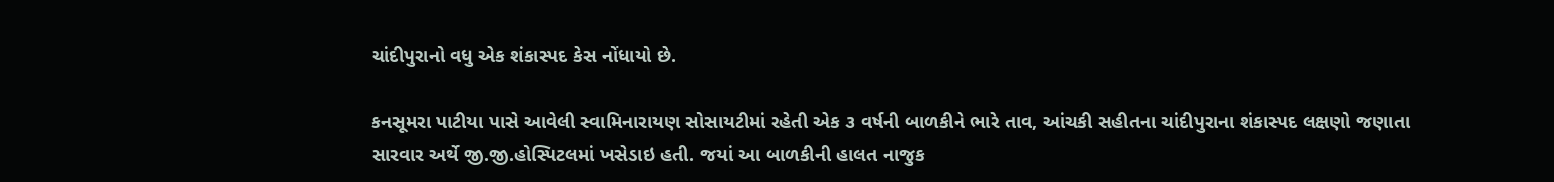ચાંદીપુરાનો વધુ એક શંકાસ્પદ કેસ નોંધાયો છે.

કનસૂમરા પાટીયા પાસે આવેલી સ્વામિનારાયણ સોસાયટીમાં રહેતી એક ૩ વર્ષની બાળકીને ભારે તાવ, આંચકી સહીતના ચાંદીપુરાના શંકાસ્પદ લક્ષણો જણાતા સારવાર અર્થે જી.જી.હોસ્પિટલમાં ખસેડાઇ હતી. જયાં આ બાળકીની હાલત નાજુક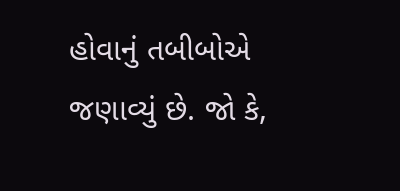હોવાનું તબીબોએ જણાવ્યું છે. જો કે,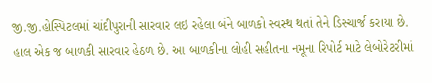જી.જી.હોસ્પિટલમાં ચાંદીપુરાની સારવાર લઇ રહેલા બંને બાળકો સ્વસ્થ થતાં તેને ડિસ્ચાર્જ કરાયા છે. હાલ એક જ બાળકી સારવાર હેઠળ છે. આ બાળકીના લોહી સહીતના નમૂના રિપોર્ટ માટે લેબોરેટરીમાં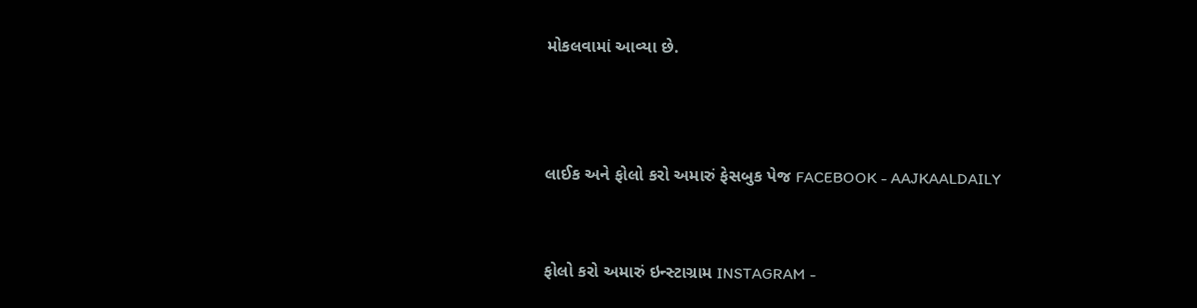મોકલવામાં આવ્યા છે.



લાઈક અને ફોલો કરો અમારું ફેસબુક પેજ FACEBOOK - AAJKAALDAILY


ફોલો કરો અમારું ઇન્સ્ટાગ્રામ INSTAGRAM -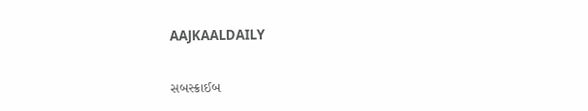AAJKAALDAILY


સબસ્ક્રાઈબ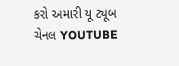કરો અમારી યૂ ટ્યૂબ ચેનલ YOUTUBE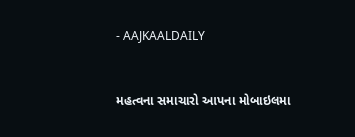- AAJKAALDAILY


મહત્વના સમાચારો આપના મોબાઇલમા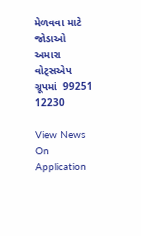મેળવવા માટે જોડાઓ અમારા વોટ્સએપ ગ્રૂપમાં  99251 12230

View News On Application